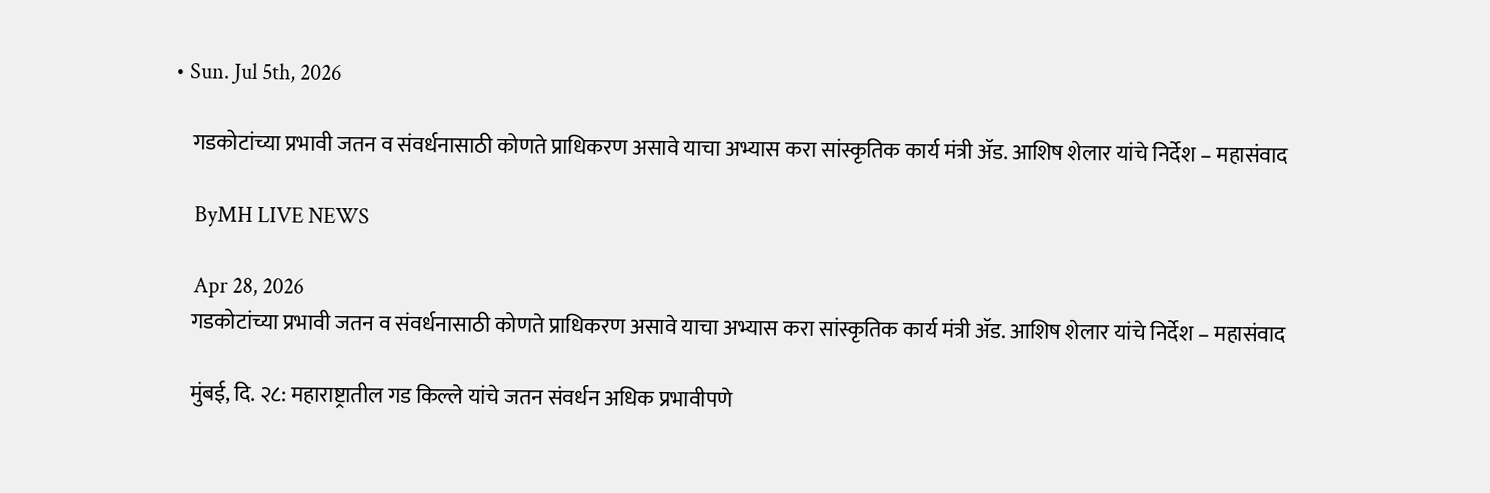• Sun. Jul 5th, 2026

    गडकोटांच्या प्रभावी जतन व संवर्धनासाठी कोणते प्राधिकरण असावे याचा अभ्यास करा सांस्कृतिक कार्य मंत्री ॲड. आशिष शेलार यांचे निर्देश – महासंवाद

    ByMH LIVE NEWS

    Apr 28, 2026
    गडकोटांच्या प्रभावी जतन व संवर्धनासाठी कोणते प्राधिकरण असावे याचा अभ्यास करा सांस्कृतिक कार्य मंत्री ॲड. आशिष शेलार यांचे निर्देश – महासंवाद

    मुंबई, दि. २८: महाराष्ट्रातील गड किल्ले यांचे जतन संवर्धन अधिक प्रभावीपणे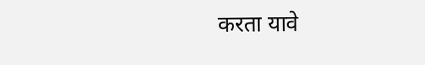करता यावे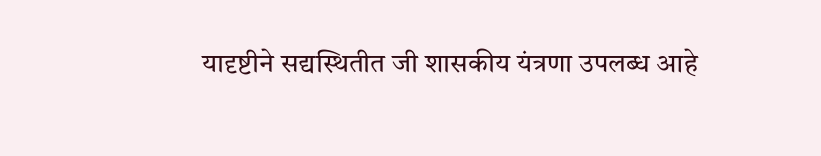यादृष्टीने सद्यस्थितीत जी शासकीय यंत्रणा उपलब्ध आहे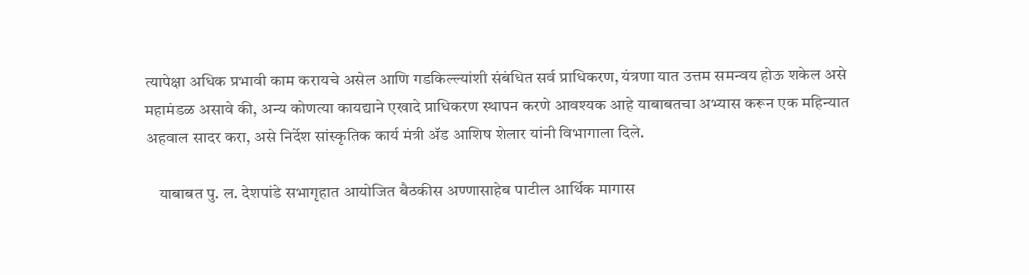त्यापेक्षा अधिक प्रभावी काम करायचे असेल आणि गडकिल्ल्यांशी संबंधित सर्व प्राधिकरण, यंत्रणा यात उत्तम समन्वय होऊ शकेल असे महामंडळ असावे की, अन्य कोणत्या कायद्याने एखादे प्राधिकरण स्थापन करणे आवश्यक आहे याबाबतचा अभ्यास करून एक महिन्यात अहवाल सादर करा, असे निर्देश सांस्कृतिक कार्य मंत्री ॲड आशिष शेलार यांनी विभागाला दिले.

    याबाबत पु. ल. देशपांडे सभागृहात आयोजित बैठकीस अण्णासाहेब पाटील आर्थिक मागास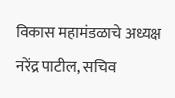विकास महामंडळाचे अध्यक्ष नरेंद्र पाटील, सचिव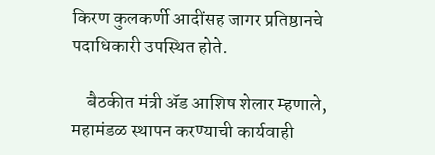किरण कुलकर्णी आदींसह जागर प्रतिष्ठानचे पदाधिकारी उपस्थित होते.

    बैठकीत मंत्री ॲड आशिष शेलार म्हणाले, महामंडळ स्थापन करण्याची कार्यवाही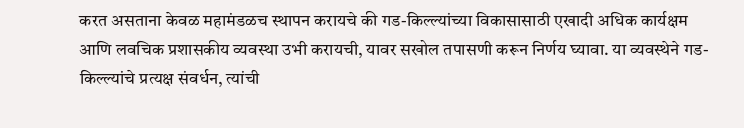करत असताना केवळ महामंडळच स्थापन करायचे की गड-किल्ल्यांच्या विकासासाठी एखादी अधिक कार्यक्षम आणि लवचिक प्रशासकीय व्यवस्था उभी करायची, यावर सखोल तपासणी करून निर्णय घ्यावा. या व्यवस्थेने गड-किल्ल्यांचे प्रत्यक्ष संवर्धन, त्यांची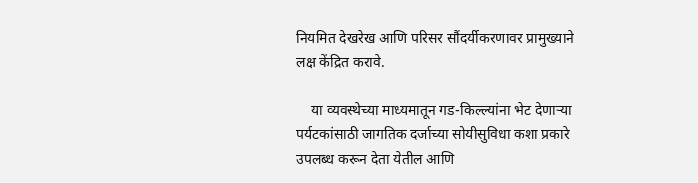नियमित देखरेख आणि परिसर सौंदर्यीकरणावर प्रामुख्याने लक्ष केंद्रित करावे.

    या व्यवस्थेच्या माध्यमातून गड-किल्ल्यांना भेट देणाऱ्या पर्यटकांसाठी जागतिक दर्जाच्या सोयीसुविधा कशा प्रकारे उपलब्ध करून देता येतील आणि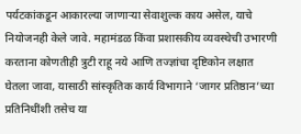पर्यटकांकडून आकारल्या जाणाऱ्या सेवाशुल्क काय असेल, याचे नियोजनही केले जावे. महामंडळ किंवा प्रशासकीय व्यवस्थेची उभारणी करताना कोणतीही त्रुटी राहू नये आणि तज्ज्ञांचा दृष्टिकोन लक्षात घेतला जावा, यासाठी सांस्कृतिक कार्य विभागाने ‘जागर प्रतिष्ठान’च्या प्रतिनिधींशी तसेच या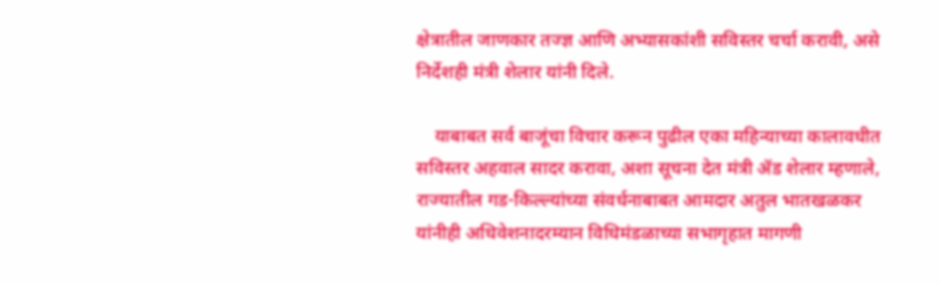क्षेत्रातील जाणकार तज्ज्ञ आणि अभ्यासकांशी सविस्तर चर्चा करावी, असे निर्देशही मंत्री शेलार यांनी दिले.

    याबाबत सर्व बाजूंचा विचार करून पुढील एका महिन्याच्या कालावधीत सविस्तर अहवाल सादर करावा, अशा सूचना देत मंत्री ॲड शेलार म्हणाले, राज्यातील गड-किल्ल्यांच्या संवर्धनाबाबत आमदार अतुल भातखळकर यांनीही अधिवेशनादरम्यान विधिमंडळाच्या सभागृहात मागणी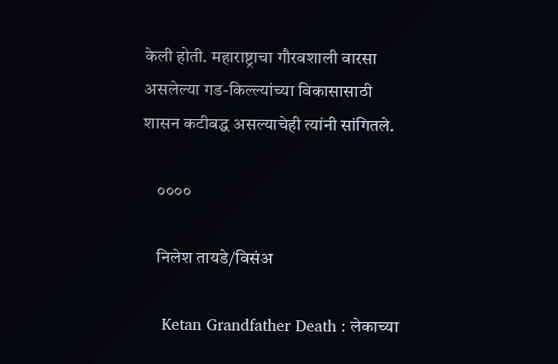केली होती. महाराष्ट्राचा गौरवशाली वारसा असलेल्या गड-किल्ल्यांच्या विकासासाठी शासन कटीबद्ध असल्याचेही त्यांनी सांगितले.

    ००००

    निलेश तायडे/विसंअ

    Ketan Grandfather Death : लेकाच्या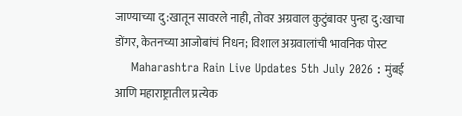जाण्याच्या दु:खातून सावरले नाही, तोवर अग्रवाल कुटुंबावर पुन्हा दु:खाचा डोंगर, केतनच्या आजोबांचं निधन; विशाल अग्रवालांची भावनिक पोस्ट
    Maharashtra Rain Live Updates 5th July 2026 : मुंबई आणि महाराष्ट्रातील प्रत्येक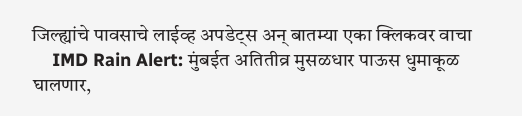जिल्ह्यांचे पावसाचे लाईव्ह अपडेट्स अन् बातम्या एका क्लिकवर वाचा
    IMD Rain Alert: मुंबईत अतितीव्र मुसळधार पाऊस धुमाकूळ घालणार,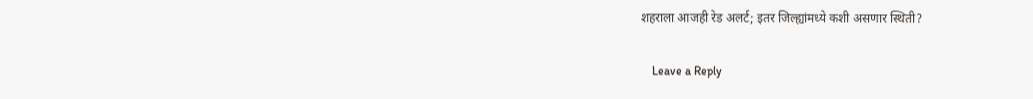शहराला आजही रेड अलर्ट; इतर जिल्ह्यांमध्ये कशी असणार स्थिती?

    Leave a Reply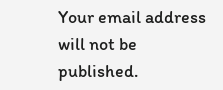Your email address will not be published.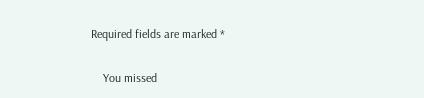Required fields are marked *

    You missed